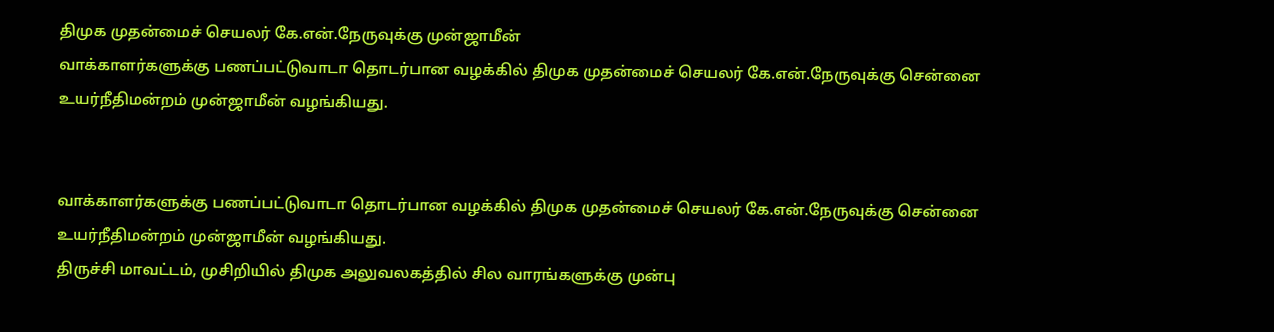திமுக முதன்மைச் செயலர் கே.என்.நேருவுக்கு முன்ஜாமீன்
வாக்காளர்களுக்கு பணப்பட்டுவாடா தொடர்பான வழக்கில் திமுக முதன்மைச் செயலர் கே.என்.நேருவுக்கு சென்னை உயர்நீதிமன்றம் முன்ஜாமீன் வழங்கியது.


வாக்காளர்களுக்கு பணப்பட்டுவாடா தொடர்பான வழக்கில் திமுக முதன்மைச் செயலர் கே.என்.நேருவுக்கு சென்னை உயர்நீதிமன்றம் முன்ஜாமீன் வழங்கியது.
திருச்சி மாவட்டம், முசிறியில் திமுக அலுவலகத்தில் சில வாரங்களுக்கு முன்பு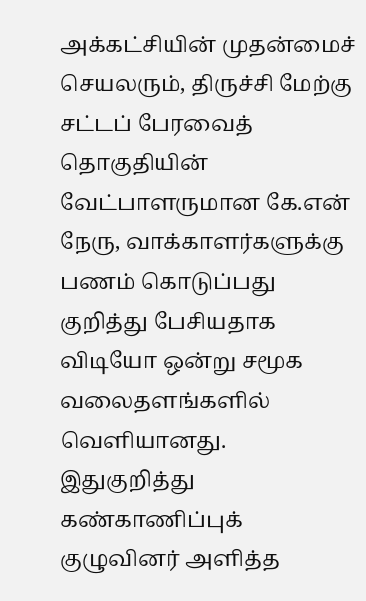அக்கட்சியின் முதன்மைச் செயலரும், திருச்சி மேற்கு சட்டப் பேரவைத் தொகுதியின் வேட்பாளருமான கே.என் நேரு, வாக்காளர்களுக்கு பணம் கொடுப்பது குறித்து பேசியதாக விடியோ ஒன்று சமூக வலைதளங்களில் வெளியானது.
இதுகுறித்து கண்காணிப்புக் குழுவினர் அளித்த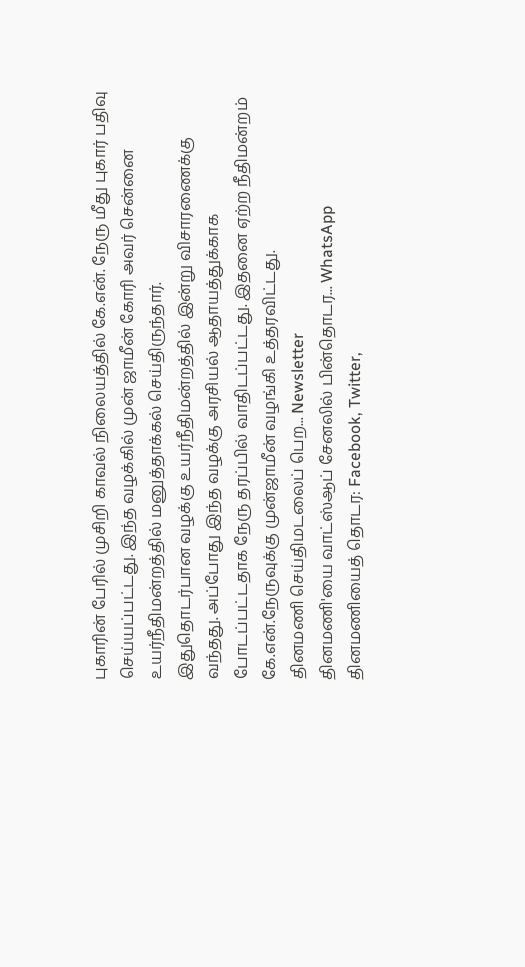புகாரின் பேரில் முசிறி காவல் நிலையத்தில் கே.என். நேரு மீது புகார் பதிவு செய்யப்பட்டது. இந்த வழக்கில் முன் ஜாமீன் கோரி அவர் சென்னை உயர்நீதிமன்றத்தில் மனுத்தாக்கல் செய்திருந்தார்.
இதுதொடர்பான வழக்கு உயர்நீதிமன்றத்தில் இன்று விசாரணைக்கு வந்தது. அப்போது இந்த வழக்கு அரசியல் ஆதாயத்துக்காக போடப்பட்டதாக நேரு தரப்பில் வாதிடப்பட்டது. இதனை ஏற்ற நீதிமன்றம் கே.என்.நேருவுக்கு முன்ஜாமீன் வழங்கி உத்தரவிட்டது.
தினமணி செய்திமடலைப் பெற... Newsletter
தினமணி'யை வாட்ஸ்ஆப் சேனலில் பின்தொடர... WhatsApp
தினமணியைத் தொடர: Facebook, Twitter,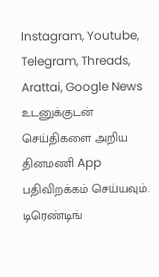Instagram, Youtube, Telegram, Threads, Arattai, Google News
உடனுக்குடன் செய்திகளை அறிய தினமணி App பதிவிறக்கம் செய்யவும்.
டிரெண்டிங்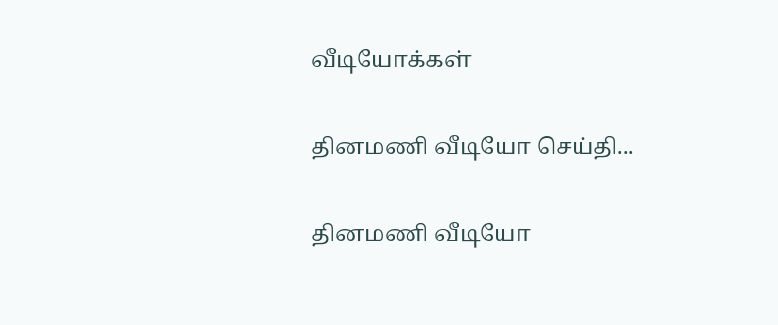வீடியோக்கள்

தினமணி வீடியோ செய்தி...

தினமணி வீடியோ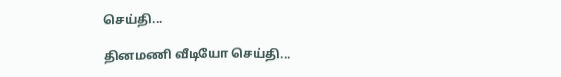செய்தி...

தினமணி வீடியோ செய்தி...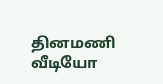தினமணி வீடியோ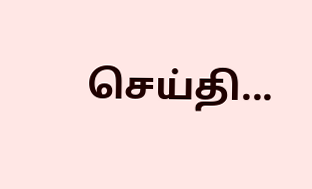செய்தி...